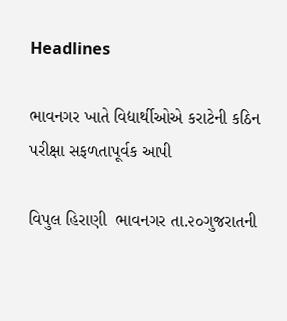Headlines

ભાવનગર ખાતે વિદ્યાર્થીઓએ કરાટેની કઠિન પરીક્ષા સફળતાપૂર્વક આપી

વિપુલ હિરાણી  ભાવનગર તા.૨૦ગુજરાતની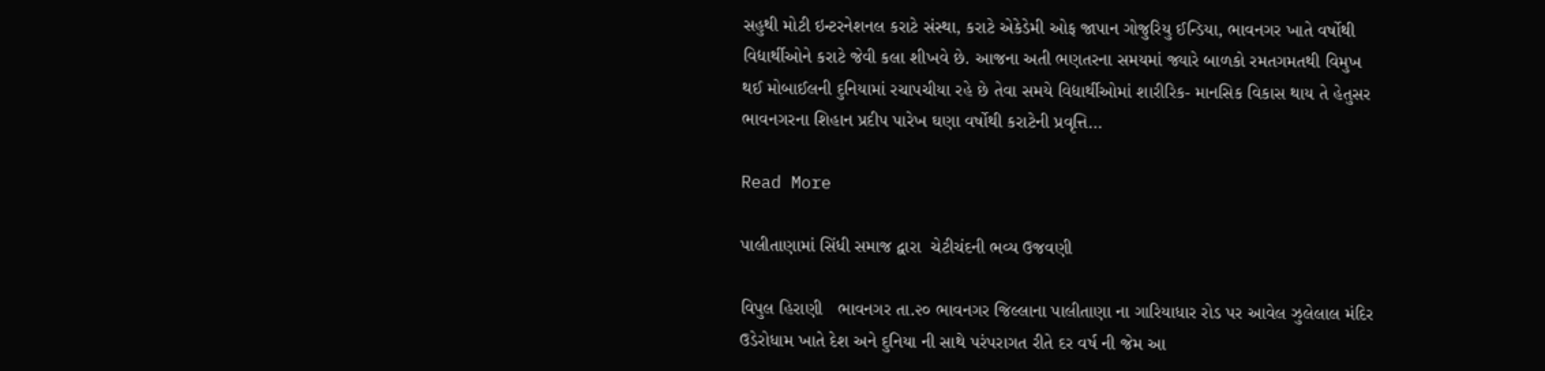સહુથી મોટી ઇન્ટરનેશનલ કરાટે સંસ્થા, કરાટે એકેડેમી ઓફ જાપાન ગોજુરિયુ ઈન્ડિયા, ભાવનગર ખાતે વર્ષોથી વિદ્યાર્થીઓને કરાટે જેવી કલા શીખવે છે. આજના અતી ભણતરના સમયમાં જ્યારે બાળકો રમતગમતથી વિમુખ થઈ મોબાઈલની દુનિયામાં રચાપચીયા રહે છે તેવા સમયે વિદ્યાર્થીઓમાં શારીરિક- માનસિક વિકાસ થાય તે હેતુસર ભાવનગરના શિહાન પ્રદીપ પારેખ ઘણા વર્ષોથી કરાટેની પ્રવૃત્તિ…

Read More

પાલીતાણામાં સિંધી સમાજ દ્વારા  ચેટીચંદની ભવ્ય ઉજવણી

વિપુલ હિરાણી   ભાવનગર તા.૨૦ ભાવનગર જિલ્લાના પાલીતાણા ના ગારિયાધાર રોડ પર આવેલ ઝુલેલાલ મંદિર ઉડેરોધામ ખાતે દેશ અને દુનિયા ની સાથે પરંપરાગત રીતે દર વર્ષ ની જેમ આ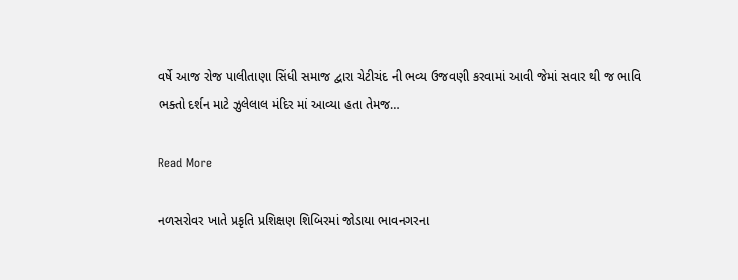વર્ષે આજ રોજ પાલીતાણા સિંધી સમાજ દ્વારા ચેટીચંદ ની ભવ્ય ઉજવણી કરવામાં આવી જેમાં સવાર થી જ ભાવિ ભક્તો દર્શન માટે ઝુલેલાલ મંદિર માં આવ્યા હતા તેમજ…

Read More

નળસરોવર ખાતે પ્રકૃતિ પ્રશિક્ષણ શિબિરમાં જોડાયા ભાવનગરના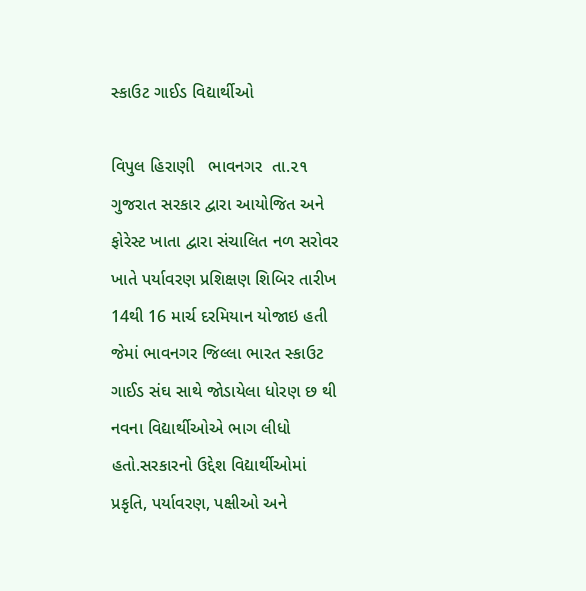સ્કાઉટ ગાઈડ વિદ્યાર્થીઓ

વિપુલ હિરાણી   ભાવનગર  તા.૨૧ ગુજરાત સરકાર દ્વારા આયોજિત અને ફોરેસ્ટ ખાતા દ્વારા સંચાલિત નળ સરોવર ખાતે પર્યાવરણ પ્રશિક્ષણ શિબિર તારીખ 14થી 16 માર્ચ દરમિયાન યોજાઇ હતી જેમાં ભાવનગર જિલ્લા ભારત સ્કાઉટ ગાઈડ સંઘ સાથે જોડાયેલા ધોરણ છ થી નવના વિદ્યાર્થીઓએ ભાગ લીધો હતો.સરકારનો ઉદ્દેશ વિદ્યાર્થીઓમાં પ્રકૃતિ, પર્યાવરણ, પક્ષીઓ અને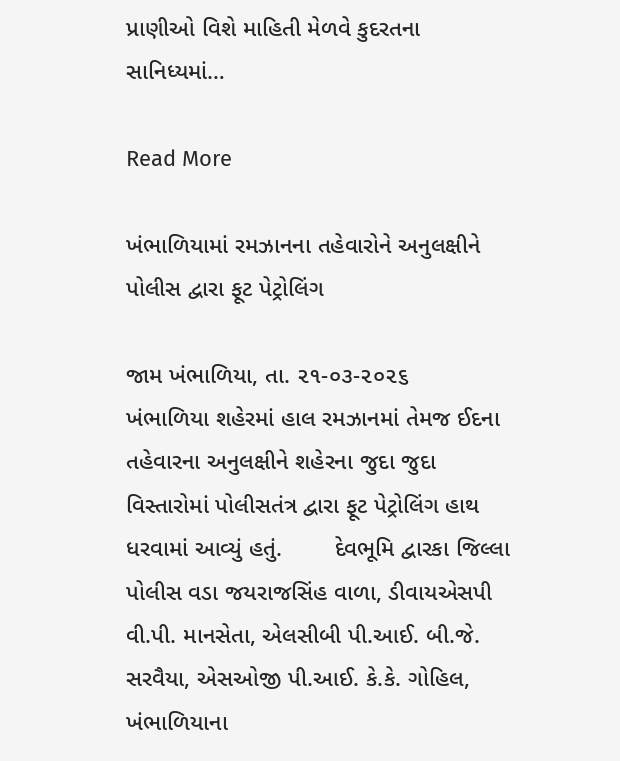પ્રાણીઓ વિશે માહિતી મેળવે કુદરતના સાનિધ્યમાં…

Read More

ખંભાળિયામાં રમઝાનના તહેવારોને અનુલક્ષીને પોલીસ દ્વારા ફૂટ પેટ્રોલિંગ

જામ ખંભાળિયા, તા. ૨૧-૦૩-૨૦૨૬       ખંભાળિયા શહેરમાં હાલ રમઝાનમાં તેમજ ઈદના તહેવારના અનુલક્ષીને શહેરના જુદા જુદા વિસ્તારોમાં પોલીસતંત્ર દ્વારા ફૂટ પેટ્રોલિંગ હાથ ધરવામાં આવ્યું હતું.        દેવભૂમિ દ્વારકા જિલ્લા પોલીસ વડા જયરાજસિંહ વાળા, ડીવાયએસપી વી.પી. માનસેતા, એલસીબી પી.આઈ. બી.જે. સરવૈયા, એસઓજી પી.આઈ. કે.કે. ગોહિલ, ખંભાળિયાના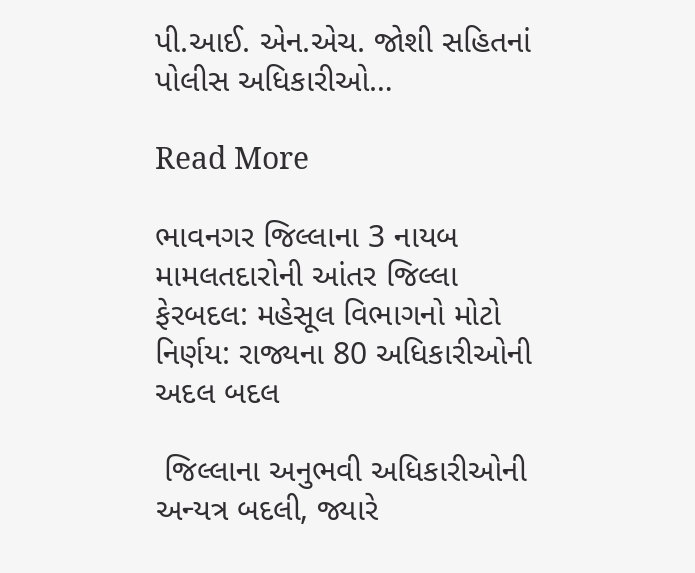પી.આઈ. એન.એચ. જોશી સહિતનાં પોલીસ અધિકારીઓ…

Read More

ભાવનગર જિલ્લાના 3 નાયબ મામલતદારોની આંતર જિલ્લા ફેરબદલ: મહેસૂલ વિભાગનો મોટો નિર્ણય: રાજ્યના 80 અધિકારીઓની અદલ બદલ

 જિલ્લાના અનુભવી અધિકારીઓની અન્યત્ર બદલી, જ્યારે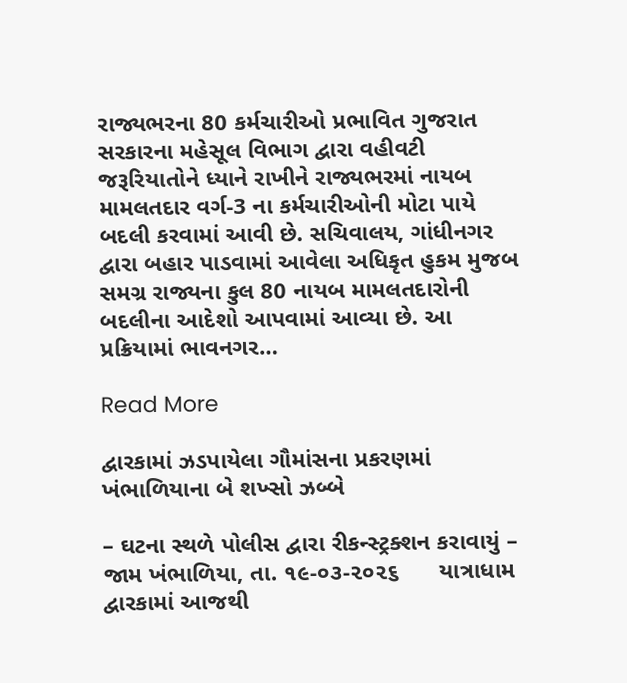રાજ્યભરના 80 કર્મચારીઓ પ્રભાવિત ગુજરાત સરકારના મહેસૂલ વિભાગ દ્વારા વહીવટી જરૂરિયાતોને ધ્યાને રાખીને રાજ્યભરમાં નાયબ મામલતદાર વર્ગ-3 ના કર્મચારીઓની મોટા પાયે બદલી કરવામાં આવી છે. સચિવાલય, ગાંધીનગર દ્વારા બહાર પાડવામાં આવેલા અધિકૃત હુકમ મુજબ સમગ્ર રાજ્યના કુલ 80 નાયબ મામલતદારોની બદલીના આદેશો આપવામાં આવ્યા છે. આ પ્રક્રિયામાં ભાવનગર…

Read More

દ્વારકામાં ઝડપાયેલા ગૌમાંસના પ્રકરણમાં ખંભાળિયાના બે શખ્સો ઝબ્બે

– ઘટના સ્થળે પોલીસ દ્વારા રીકન્સ્ટ્રક્શન કરાવાયું – જામ ખંભાળિયા, તા. ૧૯-૦૩-૨૦૨૬      યાત્રાધામ દ્વારકામાં આજથી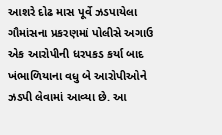આશરે દોઢ માસ પૂર્વે ઝડપાયેલા ગૌમાંસના પ્રકરણમાં પોલીસે અગાઉ એક આરોપીની ધરપકડ કર્યા બાદ ખંભાળિયાના વધુ બે આરોપીઓને ઝડપી લેવામાં આવ્યા છે. આ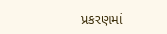પ્રકરણમાં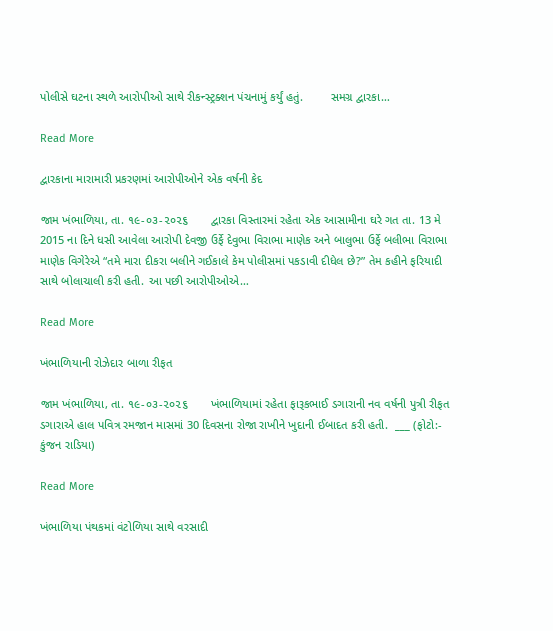પોલીસે ઘટના સ્થળે આરોપીઓ સાથે રીકન્સ્ટ્રક્શન પંચનામું કર્યું હતું.        સમગ્ર દ્વારકા…

Read More

દ્વારકાના મારામારી પ્રકરણમાં આરોપીઓને એક વર્ષની કેદ

જામ ખંભાળિયા, તા. ૧૯-૦૩-૨૦૨૬       દ્વારકા વિસ્તારમાં રહેતા એક આસામીના ઘરે ગત તા. 13 મે 2015 ના દિને ધસી આવેલા આરોપી દેવજી ઉર્ફે દેવુભા વિરાભા માણેક અને બાલુભા ઉર્ફે બલીભા વિરાભા માણેક વિગેરેએ “તમે મારા દીકરા બલીને ગઈકાલે કેમ પોલીસમાં પકડાવી દીધેલ છે?” તેમ કહીને ફરિયાદી સાથે બોલાચાલી કરી હતી. આ પછી આરોપીઓએ…

Read More

ખંભાળિયાની રોઝેદાર બાળા રીફત

જામ ખંભાળિયા, તા. ૧૯-૦૩-૨૦૨૬       ખંભાળિયામાં રહેતા ફારૂકભાઈ ડગારાની નવ વર્ષની પુત્રી રીફત ડગારાએ હાલ પવિત્ર રમજાન માસમાં 30 દિવસના રોજા રાખીને ખુદાની ઈબાદત કરી હતી.  ___ (ફોટો:- કુંજન રાડિયા)

Read More

ખંભાળિયા પંથકમાં વંટોળિયા સાથે વરસાદી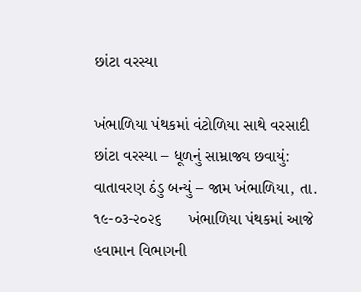છાંટા વરસ્યા

ખંભાળિયા પંથકમાં વંટોળિયા સાથે વરસાદી છાંટા વરસ્યા – ધૂળનું સામ્રાજ્ય છવાયું: વાતાવરણ ઠંડુ બન્યું – જામ ખંભાળિયા, તા. ૧૯-૦૩-૨૦૨૬      ખંભાળિયા પંથકમાં આજે હવામાન વિભાગની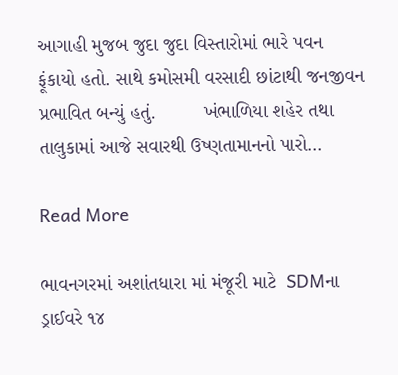આગાહી મુજબ જુદા જુદા વિસ્તારોમાં ભારે પવન ફૂંકાયો હતો. સાથે કમોસમી વરસાદી છાંટાથી જનજીવન પ્રભાવિત બન્યું હતું.         ખંભાળિયા શહેર તથા તાલુકામાં આજે સવારથી ઉષ્ણતામાનનો પારો…

Read More

ભાવનગરમાં અશાંતધારા માં મંજૂરી માટે  SDMના ડ્રાઈવરે ૧૪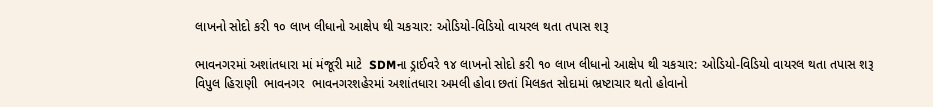લાખનો સોદો કરી ૧૦ લાખ લીધાનો આક્ષેપ થી ચકચાર: ઓડિયો-વિડિયો વાયરલ થતા તપાસ શરૂ

ભાવનગરમાં અશાંતધારા માં મંજૂરી માટે  SDMના ડ્રાઈવરે ૧૪ લાખનો સોદો કરી ૧૦ લાખ લીધાનો આક્ષેપ થી ચકચાર: ઓડિયો-વિડિયો વાયરલ થતા તપાસ શરૂ વિપુલ હિરાણી  ભાવનગર  ભાવનગરશહેરમાં અશાંતધારા અમલી હોવા છતાં મિલકત સોદામાં ભ્રષ્ટાચાર થતો હોવાનો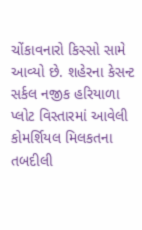ચોંકાવનારો કિસ્સો સામે આવ્યો છે. શહેરના કેસન્ટ સર્કલ નજીક હરિયાળા પ્લોટ વિસ્તારમાં આવેલી કોમર્શિયલ મિલકતના તબદીલી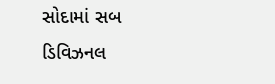સોદામાં સબ ડિવિઝનલ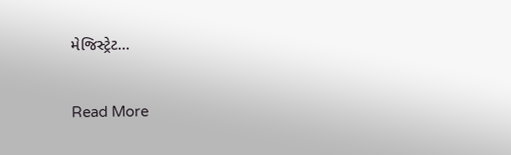મેજિસ્ટ્રેટ…

Read More